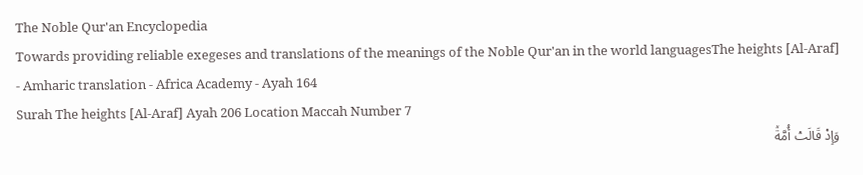The Noble Qur'an Encyclopedia
Towards providing reliable exegeses and translations of the meanings of the Noble Qur'an in the world languagesThe heights [Al-Araf] - Amharic translation - Africa Academy - Ayah 164
Surah The heights [Al-Araf] Ayah 206 Location Maccah Number 7
وَإِذۡ قَالَتۡ أُمَّةٞ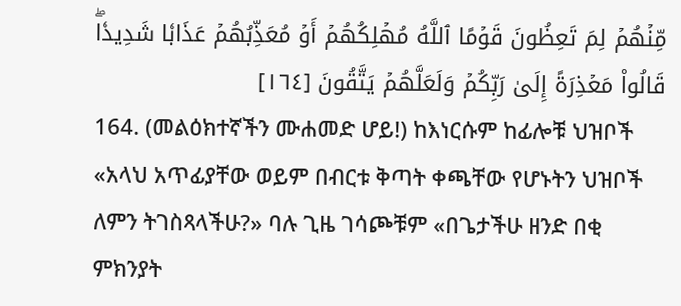مِّنۡهُمۡ لِمَ تَعِظُونَ قَوۡمًا ٱللَّهُ مُهۡلِكُهُمۡ أَوۡ مُعَذِّبُهُمۡ عَذَابٗا شَدِيدٗاۖ قَالُواْ مَعۡذِرَةً إِلَىٰ رَبِّكُمۡ وَلَعَلَّهُمۡ يَتَّقُونَ [١٦٤]
164. (መልዕክተኛችን ሙሐመድ ሆይ!) ከእነርሱም ከፊሎቹ ህዝቦች «አላህ አጥፊያቸው ወይም በብርቱ ቅጣት ቀጫቸው የሆኑትን ህዝቦች ለምን ትገስጻላችሁ?» ባሉ ጊዜ ገሳጮቹም «በጌታችሁ ዘንድ በቂ ምክንያት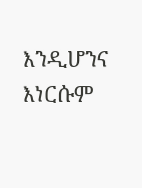እንዲሆንና እነርሱም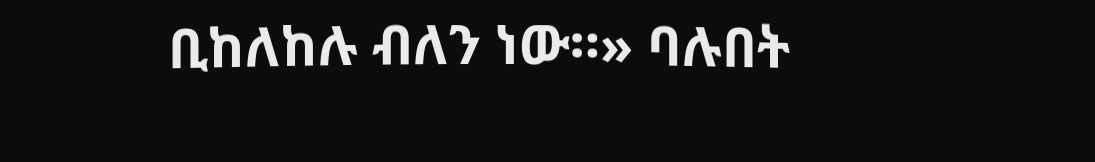ቢከለከሉ ብለን ነው።» ባሉበት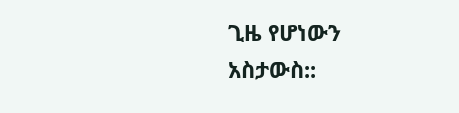ጊዜ የሆነውን አስታውስ::